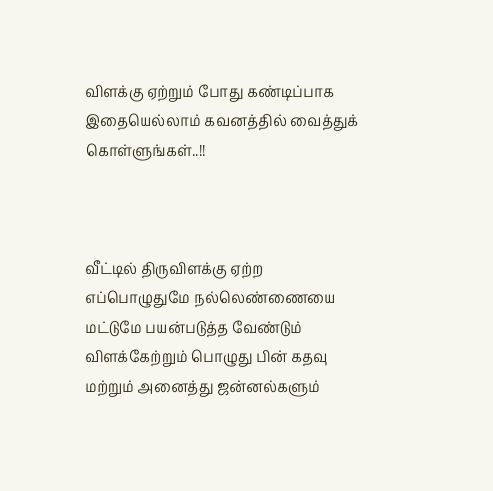விளக்கு ஏற்றும் போது கண்டிப்பாக இதையெல்லாம் கவனத்தில் வைத்துக் கொள்ளுங்கள்..!!



வீட்டில் திருவிளக்கு ஏற்ற எப்பொழுதுமே நல்லெண்ணையை மட்டுமே பயன்படுத்த வேண்டும் விளக்கேற்றும் பொழுது பின் கதவு மற்றும் அனைத்து ஜன்னல்களும்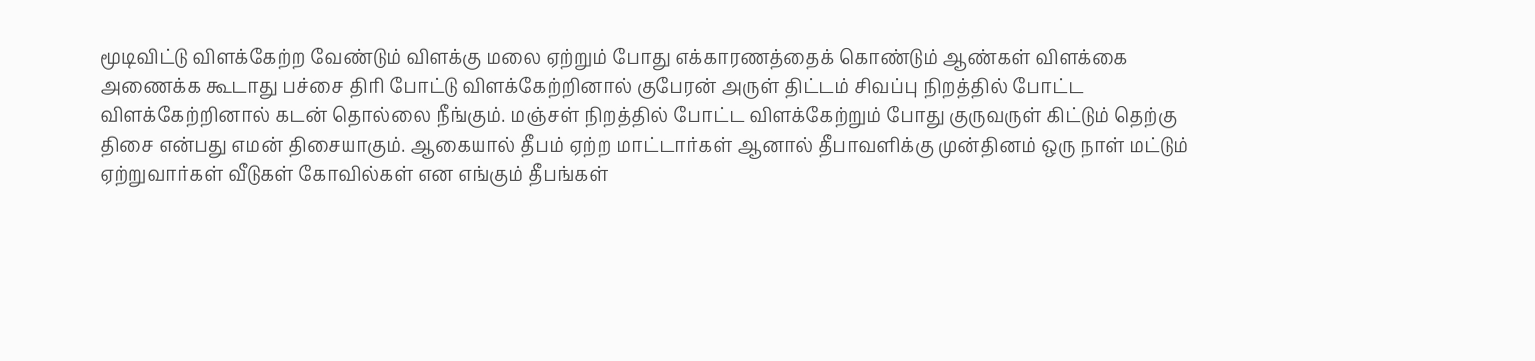மூடிவிட்டு விளக்கேற்ற வேண்டும் விளக்கு மலை ஏற்றும் போது எக்காரணத்தைக் கொண்டும் ஆண்கள் விளக்கை அணைக்க கூடாது பச்சை திரி போட்டு விளக்கேற்றினால் குபேரன் அருள் திட்டம் சிவப்பு நிறத்தில் போட்ட விளக்கேற்றினால் கடன் தொல்லை நீங்கும். மஞ்சள் நிறத்தில் போட்ட விளக்கேற்றும் போது குருவருள் கிட்டும் தெற்கு திசை என்பது எமன் திசையாகும். ஆகையால் தீபம் ஏற்ற மாட்டார்கள் ஆனால் தீபாவளிக்கு முன்தினம் ஒரு நாள் மட்டும் ஏற்றுவார்கள் வீடுகள் கோவில்கள் என எங்கும் தீபங்கள்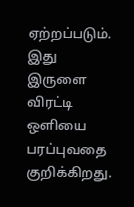ஏற்றப்படும். இது இருளை விரட்டி ஒளியை பரப்புவதை குறிக்கிறது.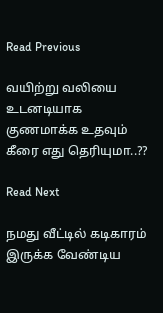Read Previous

வயிற்று வலியை உடனடியாக குணமாக்க உதவும் கீரை எது தெரியுமா..??

Read Next

நமது வீட்டில் கடிகாரம் இருக்க வேண்டிய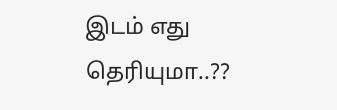இடம் எது தெரியுமா..??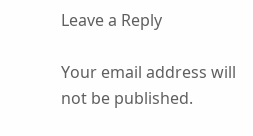Leave a Reply

Your email address will not be published.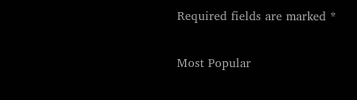Required fields are marked *

Most Popular